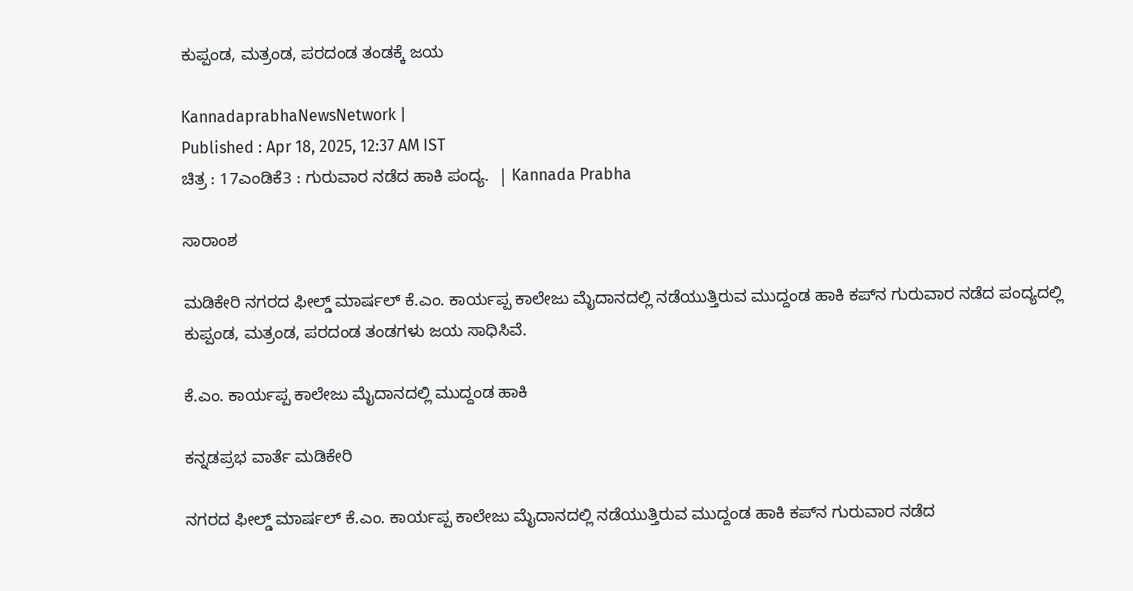ಕುಪ್ಪಂಡ, ಮತ್ರಂಡ, ಪರದಂಡ ತಂಡಕ್ಕೆ ಜಯ

KannadaprabhaNewsNetwork |
Published : Apr 18, 2025, 12:37 AM IST
ಚಿತ್ರ : 17ಎಂಡಿಕೆ3 : ಗುರುವಾರ ನಡೆದ ಹಾಕಿ ಪಂದ್ಯ.  | Kannada Prabha

ಸಾರಾಂಶ

ಮಡಿಕೇರಿ ನಗರದ ಫೀಲ್ಡ್ ಮಾರ್ಷಲ್ ಕೆ.ಎಂ. ಕಾರ್ಯಪ್ಪ ಕಾಲೇಜು ಮೈದಾನದಲ್ಲಿ ನಡೆಯುತ್ತಿರುವ ಮುದ್ದಂಡ ಹಾಕಿ ಕಪ್‌ನ ಗುರುವಾರ ನಡೆದ ಪಂದ್ಯದಲ್ಲಿ ಕುಪ್ಪಂಡ, ಮತ್ರಂಡ, ಪರದಂಡ ತಂಡಗಳು ಜಯ ಸಾಧಿಸಿವೆ.

ಕೆ.ಎಂ. ಕಾರ್ಯಪ್ಪ ಕಾಲೇಜು ಮೈದಾನದಲ್ಲಿ ಮುದ್ದಂಡ ಹಾಕಿ

ಕನ್ನಡಪ್ರಭ ವಾರ್ತೆ ಮಡಿಕೇರಿ

ನಗರದ ಫೀಲ್ಡ್ ಮಾರ್ಷಲ್ ಕೆ.ಎಂ. ಕಾರ್ಯಪ್ಪ ಕಾಲೇಜು ಮೈದಾನದಲ್ಲಿ ನಡೆಯುತ್ತಿರುವ ಮುದ್ದಂಡ ಹಾಕಿ ಕಪ್‌ನ ಗುರುವಾರ ನಡೆದ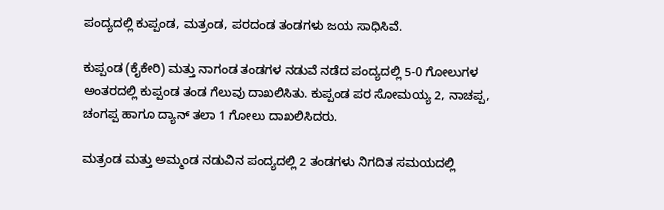ಪಂದ್ಯದಲ್ಲಿ ಕುಪ್ಪಂಡ, ಮತ್ರಂಡ, ಪರದಂಡ ತಂಡಗಳು ಜಯ ಸಾಧಿಸಿವೆ.

ಕುಪ್ಪಂಡ (ಕೈಕೇರಿ) ಮತ್ತು ನಾಗಂಡ ತಂಡಗಳ ನಡುವೆ ನಡೆದ ಪಂದ್ಯದಲ್ಲಿ 5-0 ಗೋಲುಗಳ ಅಂತರದಲ್ಲಿ ಕುಪ್ಪಂಡ ತಂಡ ಗೆಲುವು ದಾಖಲಿಸಿತು. ಕುಪ್ಪಂಡ ಪರ ಸೋಮಯ್ಯ 2, ನಾಚಪ್ಪ, ಚಂಗಪ್ಪ ಹಾಗೂ ದ್ಯಾನ್ ತಲಾ 1 ಗೋಲು ದಾಖಲಿಸಿದರು.

ಮತ್ರಂಡ ಮತ್ತು ಅಮ್ಮಂಡ ನಡುವಿನ ಪಂದ್ಯದಲ್ಲಿ 2 ತಂಡಗಳು ನಿಗದಿತ ಸಮಯದಲ್ಲಿ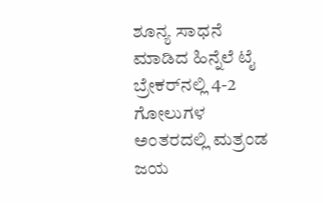ಶೂನ್ಯ ಸಾಧನೆ ಮಾಡಿದ ಹಿನ್ನೆಲೆ ಟೈ ಬ್ರೇಕರ್‌ನಲ್ಲಿ 4-2 ಗೋಲುಗಳ ಅಂತರದಲ್ಲಿ ಮತ್ರಂಡ ಜಯ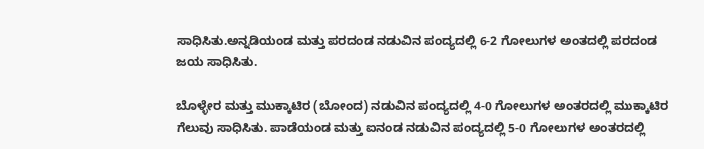ಸಾಧಿಸಿತು.ಅನ್ನಡಿಯಂಡ ಮತ್ತು ಪರದಂಡ ನಡುವಿನ ಪಂದ್ಯದಲ್ಲಿ 6-2 ಗೋಲುಗಳ ಅಂತದಲ್ಲಿ ಪರದಂಡ ಜಯ ಸಾಧಿಸಿತು.

ಬೊಳ್ಳೇರ ಮತ್ತು ಮುಕ್ಕಾಟಿರ (ಬೋಂದ) ನಡುವಿನ ಪಂದ್ಯದಲ್ಲಿ 4-0 ಗೋಲುಗಳ ಅಂತರದಲ್ಲಿ ಮುಕ್ಕಾಟಿರ ಗೆಲುವು ಸಾಧಿಸಿತು. ಪಾಡೆಯಂಡ ಮತ್ತು ಐನಂಡ ನಡುವಿನ ಪಂದ್ಯದಲ್ಲಿ 5-0 ಗೋಲುಗಳ ಅಂತರದಲ್ಲಿ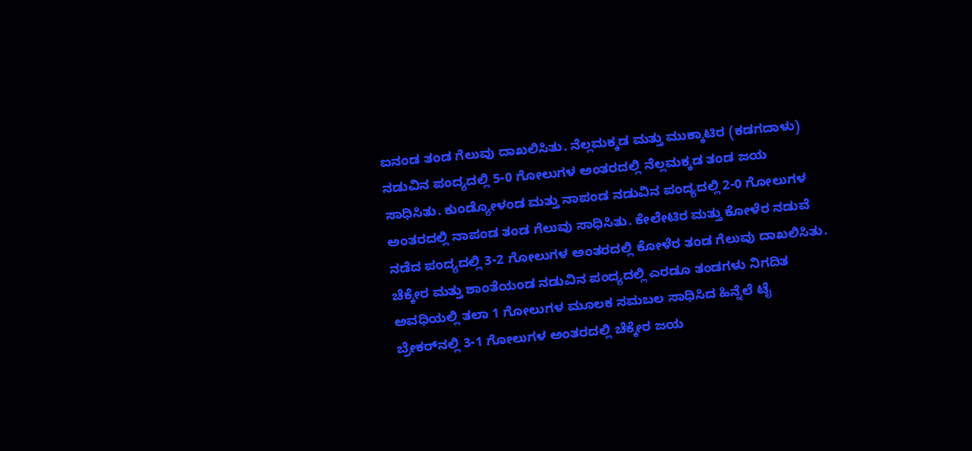ಐನಂಡ ತಂಡ ಗೆಲುವು ದಾಖಲಿಸಿತು. ನೆಲ್ಲಮಕ್ಕಡ ಮತ್ತು ಮುಕ್ಕಾಟಿರ (ಕಡಗದಾಳು) ನಡುವಿನ ಪಂದ್ಯದಲ್ಲಿ 5-0 ಗೋಲುಗಳ ಅಂತರದಲ್ಲಿ ನೆಲ್ಲಮಕ್ಕಡ ತಂಡ ಜಯ ಸಾಧಿಸಿತು. ಕುಂಡ್ಯೋಳಂಡ ಮತ್ತು ನಾಪಂಡ ನಡುವಿನ ಪಂದ್ಯದಲ್ಲಿ 2-0 ಗೋಲುಗಳ ಅಂತರದಲ್ಲಿ ನಾಪಂಡ ತಂಡ ಗೆಲುವು ಸಾಧಿಸಿತು. ಕೇಲೇಟಿರ ಮತ್ತು ಕೋಳೆರ ನಡುವೆ ನಡೆದ ಪಂದ್ಯದಲ್ಲಿ 3-2 ಗೋಲುಗಳ ಅಂತರದಲ್ಲಿ ಕೋಳೆರ ತಂಡ ಗೆಲುವು ದಾಖಲಿಸಿತು. ಚೆಕ್ಕೇರ ಮತ್ತು ಶಾಂತೆಯಂಡ ನಡುವಿನ ಪಂದ್ಯದಲ್ಲಿ ಎರಡೂ ತಂಡಗಳು ನಿಗದಿತ ಅವಧಿಯಲ್ಲಿ ತಲಾ 1 ಗೋಲುಗಳ ಮೂಲಕ ಸಮಬಲ ಸಾಧಿಸಿದ ಹಿನ್ನೆಲೆ ಟೈ ಬ್ರೇಕರ್‌ನಲ್ಲಿ 3-1 ಗೋಲುಗಳ ಅಂತರದಲ್ಲಿ ಚೆಕ್ಕೇರ ಜಯ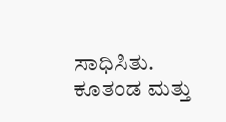ಸಾಧಿಸಿತು. ಕೂತಂಡ ಮತ್ತು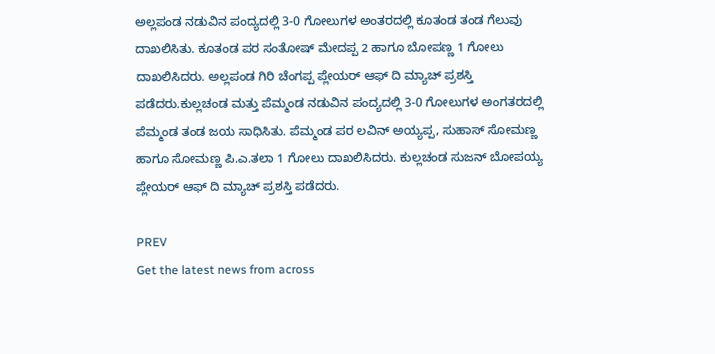ಅಲ್ಲಪಂಡ ನಡುವಿನ ಪಂದ್ಯದಲ್ಲಿ 3-0 ಗೋಲುಗಳ ಅಂತರದಲ್ಲಿ ಕೂತಂಡ ತಂಡ ಗೆಲುವು ದಾಖಲಿಸಿತು. ಕೂತಂಡ ಪರ ಸಂತೋಷ್ ಮೇದಪ್ಪ 2 ಹಾಗೂ ಬೋಪಣ್ಣ 1 ಗೋಲು ದಾಖಲಿಸಿದರು. ಅಲ್ಲಪಂಡ ಗಿರಿ ಚೆಂಗಪ್ಪ ಪ್ಲೇಯರ್ ಆಫ್ ದಿ ಮ್ಯಾಚ್ ಪ್ರಶಸ್ತಿ ಪಡೆದರು.ಕುಲ್ಲಚಂಡ ಮತ್ತು ಪೆಮ್ಮಂಡ ನಡುವಿನ ಪಂದ್ಯದಲ್ಲಿ 3-0 ಗೋಲುಗಳ ಅಂಗತರದಲ್ಲಿ ಪೆಮ್ಮಂಡ ತಂಡ ಜಯ ಸಾಧಿಸಿತು. ಪೆಮ್ಮಂಡ ಪರ ಲವಿನ್ ಅಯ್ಯಪ್ಪ, ಸುಹಾಸ್ ಸೋಮಣ್ಣ ಹಾಗೂ ಸೋಮಣ್ಣ ಪಿ.ಎ.ತಲಾ 1 ಗೋಲು ದಾಖಲಿಸಿದರು. ಕುಲ್ಲಚಂಡ ಸುಜನ್ ಬೋಪಯ್ಯ ಪ್ಲೇಯರ್ ಆಫ್ ದಿ ಮ್ಯಾಚ್ ಪ್ರಶಸ್ತಿ ಪಡೆದರು.

PREV
Get the latest news from across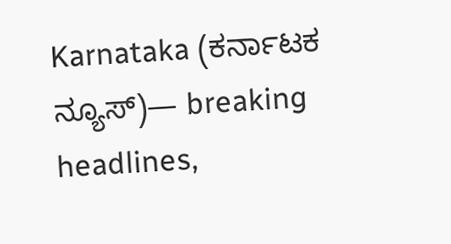Karnataka (ಕರ್ನಾಟಕ ನ್ಯೂಸ್)— breaking headlines,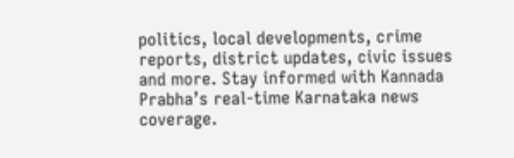politics, local developments, crime reports, district updates, civic issues and more. Stay informed with Kannada Prabha’s real‑time Karnataka news coverage.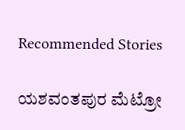Recommended Stories

ಯಶವಂತಪುರ ಮೆಟ್ರೋ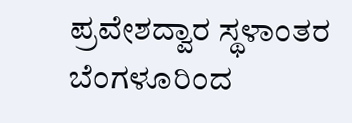ಪ್ರವೇಶದ್ವಾರ ಸ್ಥಳಾಂತರ
ಬೆಂಗಳೂರಿಂದ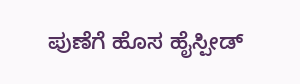ಪುಣೆಗೆ ಹೊಸ ಹೈಸ್ಪೀಡ್‌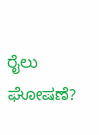ರೈಲು ಘೋಷಣೆ?